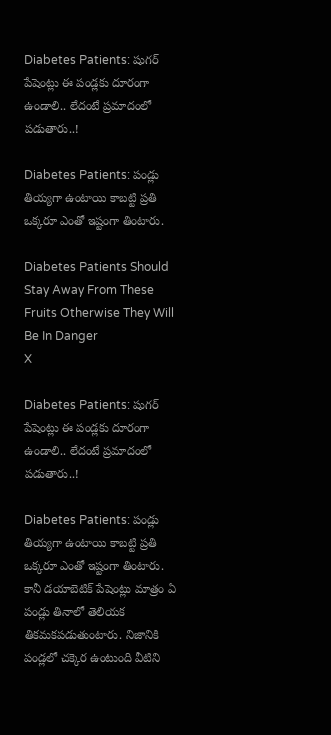Diabetes Patients: షుగర్ పేషెంట్లు ఈ పండ్లకు దూరంగా ఉండాలి.. లేదంటే ప్రమాదంలో పడుతారు..!

Diabetes Patients: పండ్లు తియ్యగా ఉంటాయి కాబట్టి ప్రతి ఒక్కరూ ఎంతో ఇష్టంగా తింటారు.

Diabetes Patients Should Stay Away From These Fruits Otherwise They Will Be In Danger
X

Diabetes Patients: షుగర్ పేషెంట్లు ఈ పండ్లకు దూరంగా ఉండాలి.. లేదంటే ప్రమాదంలో పడుతారు..!

Diabetes Patients: పండ్లు తియ్యగా ఉంటాయి కాబట్టి ప్రతి ఒక్కరూ ఎంతో ఇష్టంగా తింటారు. కానీ డయాబెటిక్ పేషెంట్లు మాత్రం ఏ పండ్లు తినాలో తెలియక తికమకపడుతుంటారు. నిజానికి పండ్లలో చక్కెర ఉంటుంది వీటిని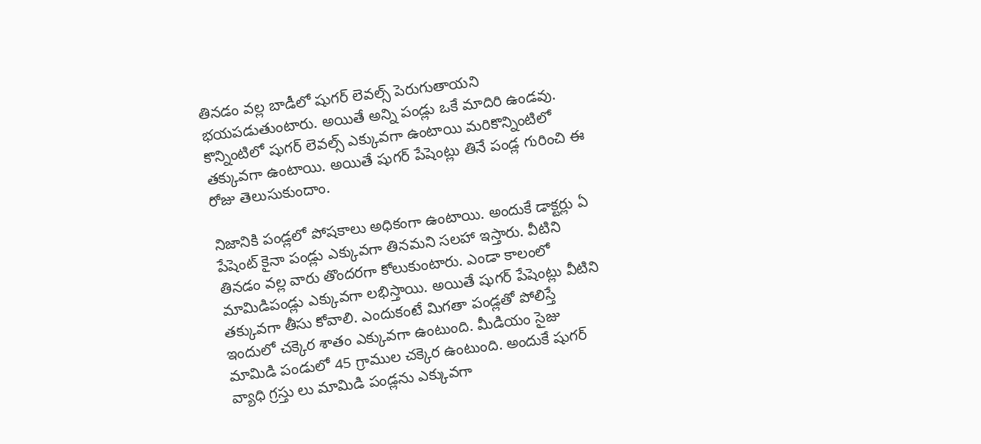తినడం వల్ల బాడీలో షుగర్ లెవల్స్ పెరుగుతాయని భయపడుతుంటారు. అయితే అన్ని పండ్లు ఒకే మాదిరి ఉండవు. కొన్నింటిలో షుగర్ లెవల్స్ ఎక్కువగా ఉంటాయి మరికొన్నింటిలో తక్కువగా ఉంటాయి. అయితే షుగర్ పేషెంట్లు తినే పండ్ల గురించి ఈ రోజు తెలుసుకుందాం.

నిజానికి పండ్లలో పోషకాలు అధికంగా ఉంటాయి. అందుకే డాక్టర్లు ఏ పేషెంట్ కైనా పండ్లు ఎక్కువగా తినమని సలహా ఇస్తారు. వీటిని తినడం వల్ల వారు తొందరగా కోలుకుంటారు. ఎండా కాలంలో మామిడిపండ్లు ఎక్కువగా లభిస్తాయి. అయితే షుగర్ పేషెంట్లు వీటిని తక్కువగా తీసు కోవాలి. ఎందుకంటే మిగతా పండ్లతో పోలిస్తే ఇందులో చక్కెర శాతం ఎక్కువగా ఉంటుంది. మీడియం సైజు మామిడి పండులో 45 గ్రాముల చక్కెర ఉంటుంది. అందుకే షుగర్ వ్యాధి గ్రస్తు లు మామిడి పండ్లను ఎక్కువగా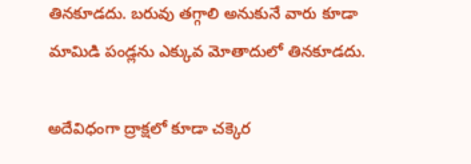తినకూడదు. బరువు తగ్గాలి అనుకునే వారు కూడా మామిడి పండ్లను ఎక్కువ మోతాదులో తినకూడదు.

అదేవిధంగా ద్రాక్షలో కూడా చక్కెర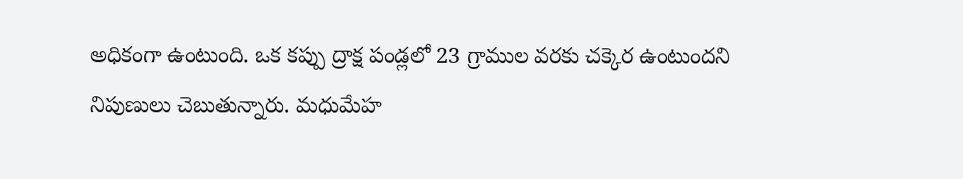అధికంగా ఉంటుంది. ఒక కప్పు ద్రాక్ష పండ్లలో 23 గ్రాముల వరకు చక్కెర ఉంటుందని నిపుణులు చెబుతున్నారు. మధుమేహ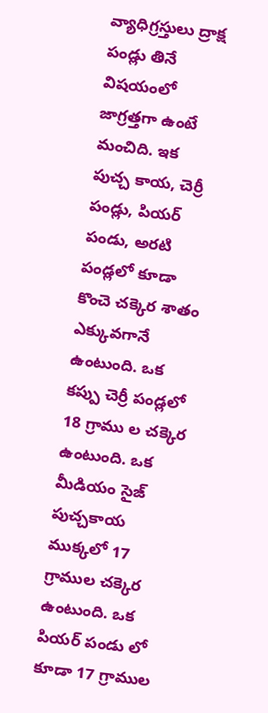వ్యాధిగ్రస్తులు ద్రాక్ష పండ్లు తినే విషయంలో జాగ్రత్తగా ఉంటే మంచిది. ఇక పుచ్చ కాయ, చెర్రీ పండ్లు, పియర్ పండు, అరటి పండ్లలో కూడా కొంచె చక్కెర శాతం ఎక్కువగానే ఉంటుంది. ఒక కప్పు చెర్రీ పండ్లలో 18 గ్రాము ల చక్కెర ఉంటుంది. ఒక మీడియం సైజ్ పుచ్చకాయ ముక్కలో 17 గ్రాముల చక్కెర ఉంటుంది. ఒక పియర్ పండు లో కూడా 17 గ్రాముల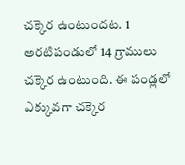చక్కెర ఉంటుందట. 1 అరటిపండులో 14 గ్రాములు చక్కెర ఉంటుంది. ఈ పండ్లలో ఎక్కువగా చక్కెర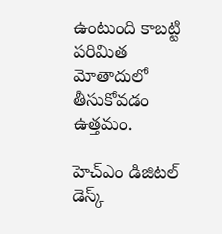ఉంటుంది కాబట్టి పరిమిత మోతాదులో తీసుకోవడం ఉత్తమం.

హెచ్ఎం డిజిటల్ డెస్క్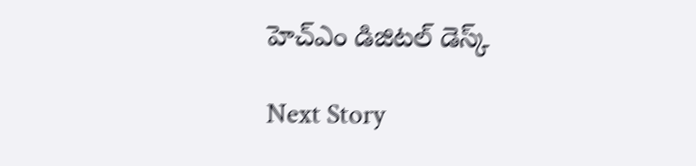హెచ్ఎం డిజిటల్ డెస్క్

Next Story